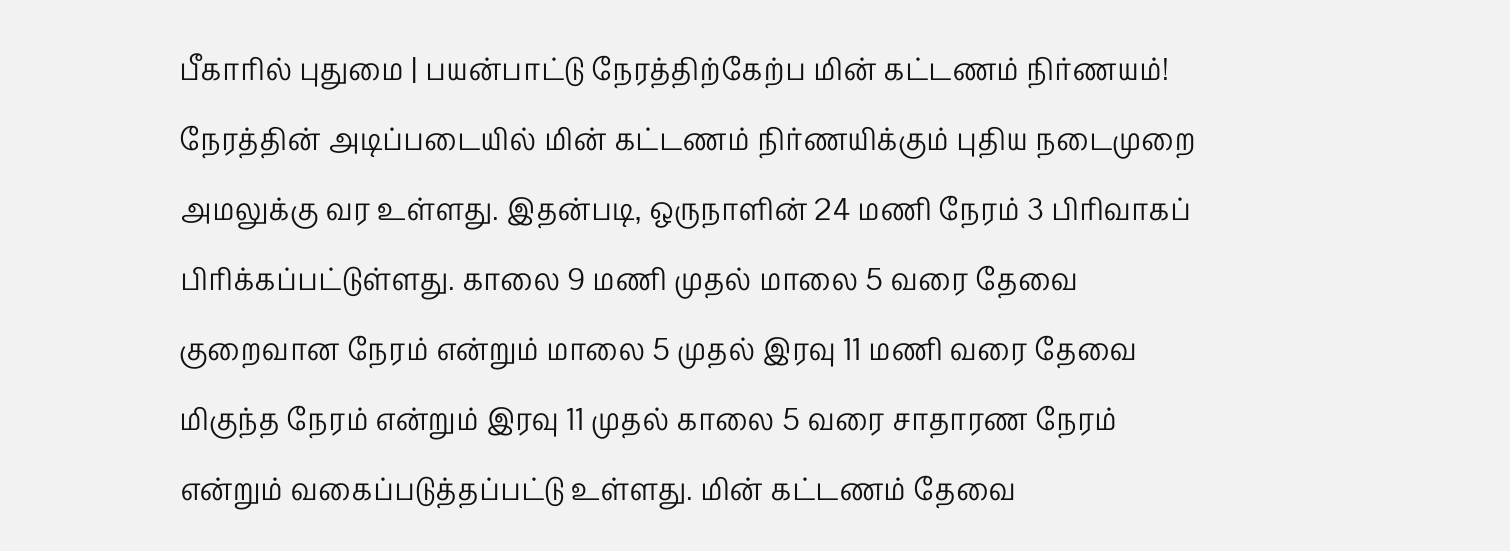பீகாரில் புதுமை | பயன்பாட்டு நேரத்திற்கேற்ப மின் கட்டணம் நிர்ணயம்!
நேரத்தின் அடிப்படையில் மின் கட்டணம் நிர்ணயிக்கும் புதிய நடைமுறை அமலுக்கு வர உள்ளது. இதன்படி, ஒருநாளின் 24 மணி நேரம் 3 பிரிவாகப் பிரிக்கப்பட்டுள்ளது. காலை 9 மணி முதல் மாலை 5 வரை தேவை குறைவான நேரம் என்றும் மாலை 5 முதல் இரவு 11 மணி வரை தேவை மிகுந்த நேரம் என்றும் இரவு 11 முதல் காலை 5 வரை சாதாரண நேரம் என்றும் வகைப்படுத்தப்பட்டு உள்ளது. மின் கட்டணம் தேவை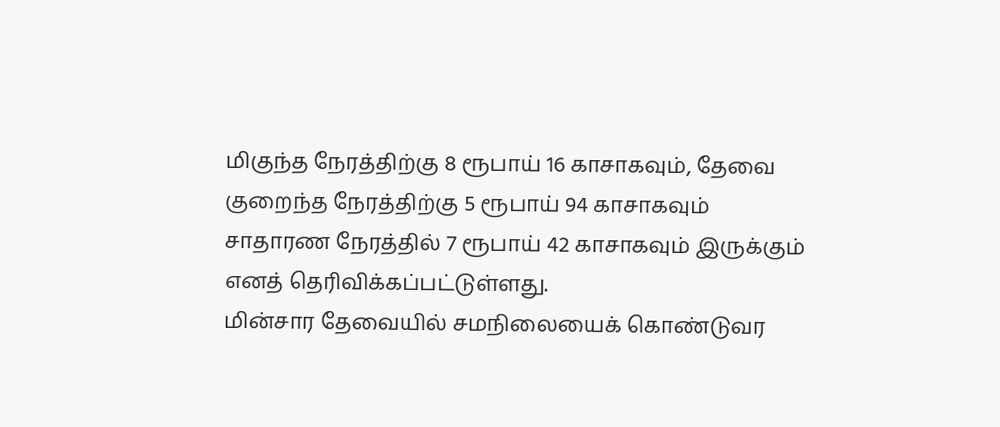மிகுந்த நேரத்திற்கு 8 ரூபாய் 16 காசாகவும், தேவை குறைந்த நேரத்திற்கு 5 ரூபாய் 94 காசாகவும் சாதாரண நேரத்தில் 7 ரூபாய் 42 காசாகவும் இருக்கும் எனத் தெரிவிக்கப்பட்டுள்ளது.
மின்சார தேவையில் சமநிலையைக் கொண்டுவர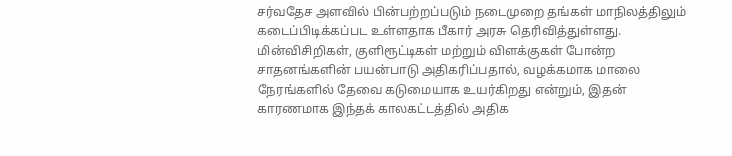சர்வதேச அளவில் பின்பற்றப்படும் நடைமுறை தங்கள் மாநிலத்திலும் கடைப்பிடிக்கப்பட உள்ளதாக பீகார் அரசு தெரிவித்துள்ளது. மின்விசிறிகள், குளிரூட்டிகள் மற்றும் விளக்குகள் போன்ற சாதனங்களின் பயன்பாடு அதிகரிப்பதால், வழக்கமாக மாலை நேரங்களில் தேவை கடுமையாக உயர்கிறது என்றும், இதன் காரணமாக இந்தக் காலகட்டத்தில் அதிக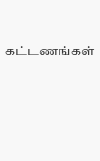கட்டணங்கள்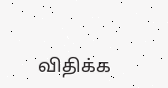விதிக்க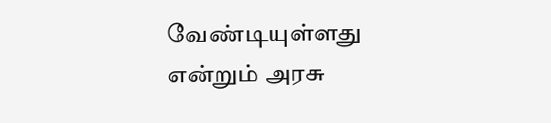வேண்டியுள்ளது என்றும் அரசு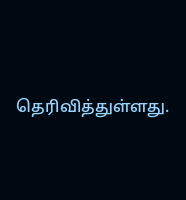தெரிவித்துள்ளது.